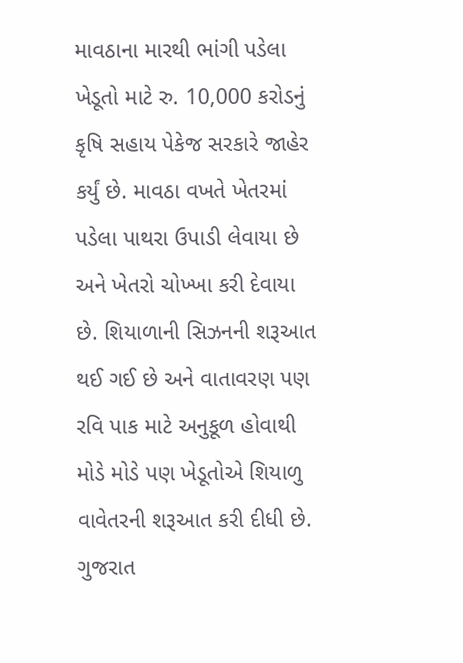માવઠાના મારથી ભાંગી પડેલા ખેડૂતો માટે રુ. 10,000 કરોડનું કૃષિ સહાય પેકેજ સરકારે જાહેર કર્યું છે. માવઠા વખતે ખેતરમાં પડેલા પાથરા ઉપાડી લેવાયા છે અને ખેતરો ચોખ્ખા કરી દેવાયા છે. શિયાળાની સિઝનની શરૂઆત થઈ ગઈ છે અને વાતાવરણ પણ રવિ પાક માટે અનુકૂળ હોવાથી મોડે મોડે પણ ખેડૂતોએ શિયાળુ વાવેતરની શરૂઆત કરી દીધી છે. ગુજરાત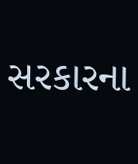સરકારના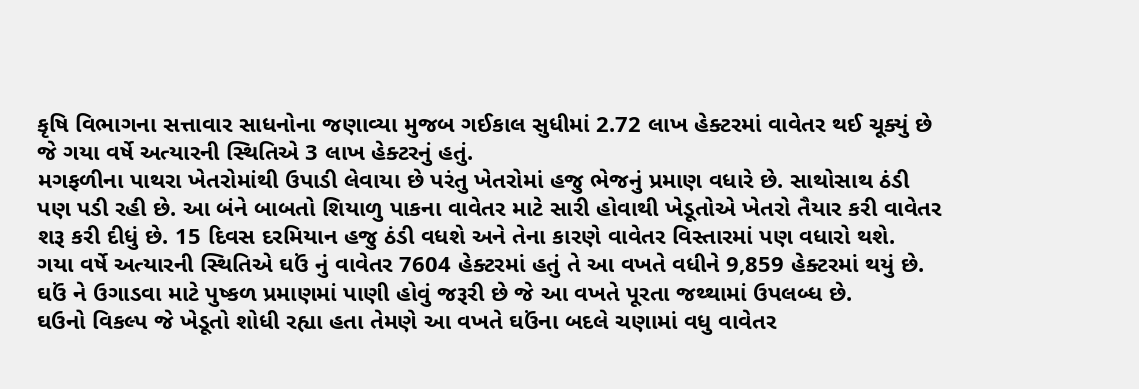કૃષિ વિભાગના સત્તાવાર સાધનોના જણાવ્યા મુજબ ગઈકાલ સુધીમાં 2.72 લાખ હેક્ટરમાં વાવેતર થઈ ચૂક્યું છે જે ગયા વર્ષે અત્યારની સ્થિતિએ 3 લાખ હેક્ટરનું હતું.
મગફળીના પાથરા ખેતરોમાંથી ઉપાડી લેવાયા છે પરંતુ ખેતરોમાં હજુ ભેજનું પ્રમાણ વધારે છે. સાથોસાથ ઠંડી પણ પડી રહી છે. આ બંને બાબતો શિયાળુ પાકના વાવેતર માટે સારી હોવાથી ખેડૂતોએ ખેતરો તૈયાર કરી વાવેતર શરૂ કરી દીધું છે. 15 દિવસ દરમિયાન હજુ ઠંડી વધશે અને તેના કારણે વાવેતર વિસ્તારમાં પણ વધારો થશે.
ગયા વર્ષે અત્યારની સ્થિતિએ ઘઉં નું વાવેતર 7604 હેક્ટરમાં હતું તે આ વખતે વધીને 9,859 હેક્ટરમાં થયું છે. ઘઉં ને ઉગાડવા માટે પુષ્કળ પ્રમાણમાં પાણી હોવું જરૂરી છે જે આ વખતે પૂરતા જથ્થામાં ઉપલબ્ધ છે.
ઘઉનો વિકલ્પ જે ખેડૂતો શોધી રહ્યા હતા તેમણે આ વખતે ઘઉંના બદલે ચણામાં વધુ વાવેતર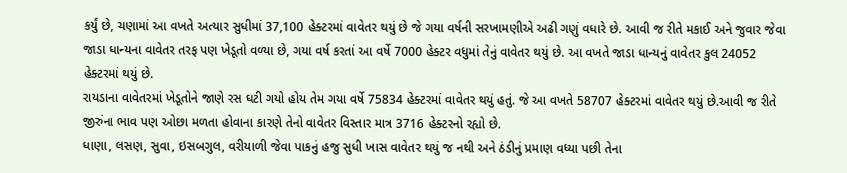કર્યું છે, ચણામાં આ વખતે અત્યાર સુધીમાં 37,100 હેક્ટરમાં વાવેતર થયું છે જે ગયા વર્ષની સરખામણીએ અઢી ગણું વધારે છે. આવી જ રીતે મકાઈ અને જુવાર જેવા જાડા ધાન્યના વાવેતર તરફ પણ ખેડૂતો વળ્યા છે, ગયા વર્ષ કરતાં આ વર્ષે 7000 હેક્ટર વધુમાં તેનું વાવેતર થયું છે. આ વખતે જાડા ધાન્યનું વાવેતર કુલ 24052 હેક્ટરમાં થયું છે.
રાયડાના વાવેતરમાં ખેડૂતોને જાણે રસ ઘટી ગયો હોય તેમ ગયા વર્ષે 75834 હેક્ટરમાં વાવેતર થયું હતું. જે આ વખતે 58707 હેક્ટરમાં વાવેતર થયું છે.આવી જ રીતે જીરુંના ભાવ પણ ઓછા મળતા હોવાના કારણે તેનો વાવેતર વિસ્તાર માત્ર 3716 હેક્ટરનો રહ્યો છે.
ધાણા, લસણ, સુવા, ઇસબગુલ, વરીયાળી જેવા પાકનું હજુ સુધી ખાસ વાવેતર થયું જ નથી અને ઠંડીનું પ્રમાણ વધ્યા પછી તેના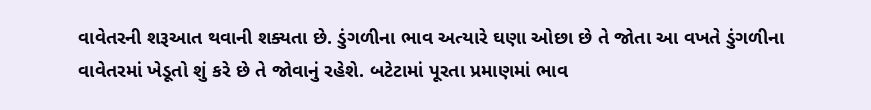વાવેતરની શરૂઆત થવાની શક્યતા છે. ડુંગળીના ભાવ અત્યારે ઘણા ઓછા છે તે જોતા આ વખતે ડુંગળીના વાવેતરમાં ખેડૂતો શું કરે છે તે જોવાનું રહેશે. બટેટામાં પૂરતા પ્રમાણમાં ભાવ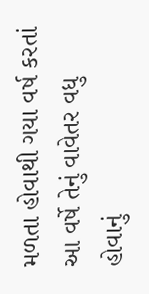મળતા હોવાથી ગયા વર્ષ કરતાં આ વર્ષે તેનું વાવેતર વધુ હોવાનું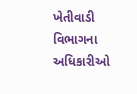ખેતીવાડી વિભાગના અધિકારીઓ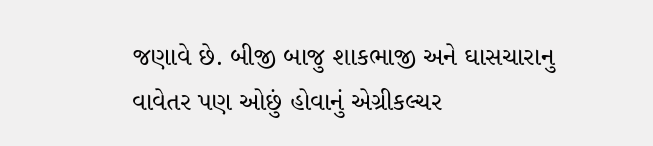જણાવે છે. બીજી બાજુ શાકભાજી અને ઘાસચારાનુ વાવેતર પણ ઓછું હોવાનું એગ્રીકલ્ચર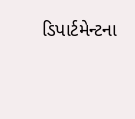ડિપાર્ટમેન્ટના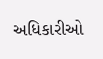અધિકારીઓ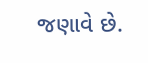જણાવે છે.